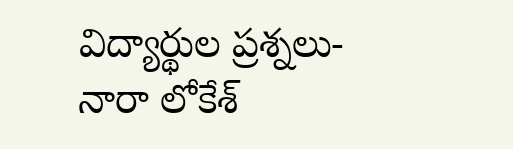విద్యార్థుల ప్రశ్నలు-నారా లోకేశ్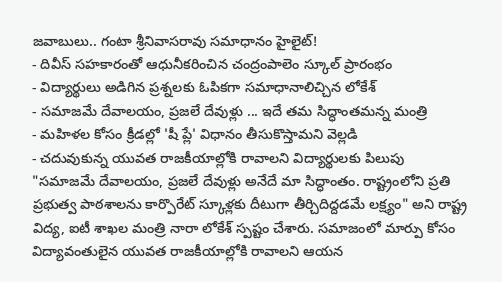జవాబులు.. గంటా శ్రీనివాసరావు సమాధానం హైలైట్!
- దివీస్ సహకారంతో ఆధునీకరించిన చంద్రంపాలెం స్కూల్ ప్రారంభం
- విద్యార్థులు అడిగిన ప్రశ్నలకు ఓపికగా సమాధానాలిచ్చిన లోకేశ్
- సమాజమే దేవాలయం, ప్రజలే దేవుళ్లు ... ఇదే తమ సిద్ధాంతమన్న మంత్రి
- మహిళల కోసం క్రీడల్లో 'షీ ప్లే' విధానం తీసుకొస్తామని వెల్లడి
- చదువుకున్న యువత రాజకీయాల్లోకి రావాలని విద్యార్థులకు పిలుపు
"సమాజమే దేవాలయం, ప్రజలే దేవుళ్లు అనేదే మా సిద్ధాంతం. రాష్ట్రంలోని ప్రతి ప్రభుత్వ పాఠశాలను కార్పొరేట్ స్కూళ్లకు దీటుగా తీర్చిదిద్దడమే లక్ష్యం" అని రాష్ట్ర విద్య, ఐటీ శాఖల మంత్రి నారా లోకేశ్ స్పష్టం చేశారు. సమాజంలో మార్పు కోసం విద్యావంతులైన యువత రాజకీయాల్లోకి రావాలని ఆయన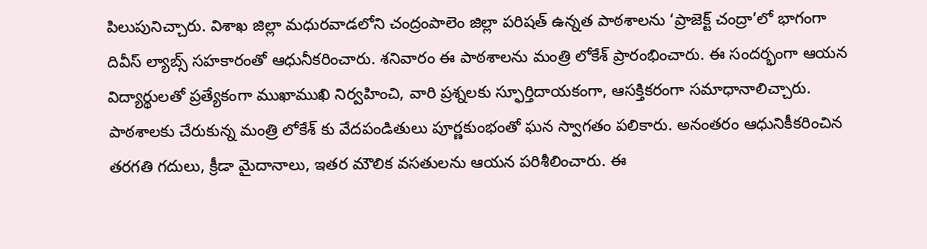పిలుపునిచ్చారు. విశాఖ జిల్లా మధురవాడలోని చంద్రంపాలెం జిల్లా పరిషత్ ఉన్నత పాఠశాలను ‘ప్రాజెక్ట్ చంద్రా’లో భాగంగా దివీస్ ల్యాబ్స్ సహకారంతో ఆధునీకరించారు. శనివారం ఈ పాఠశాలను మంత్రి లోకేశ్ ప్రారంభించారు. ఈ సందర్భంగా ఆయన విద్యార్థులతో ప్రత్యేకంగా ముఖాముఖి నిర్వహించి, వారి ప్రశ్నలకు స్ఫూర్తిదాయకంగా, ఆసక్తికరంగా సమాధానాలిచ్చారు.
పాఠశాలకు చేరుకున్న మంత్రి లోకేశ్ కు వేదపండితులు పూర్ణకుంభంతో ఘన స్వాగతం పలికారు. అనంతరం ఆధునికీకరించిన తరగతి గదులు, క్రీడా మైదానాలు, ఇతర మౌలిక వసతులను ఆయన పరిశీలించారు. ఈ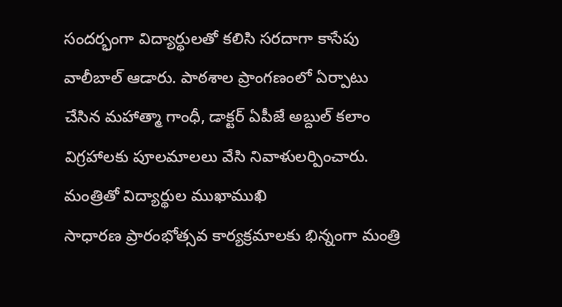సందర్భంగా విద్యార్థులతో కలిసి సరదాగా కాసేపు వాలీబాల్ ఆడారు. పాఠశాల ప్రాంగణంలో ఏర్పాటు చేసిన మహాత్మా గాంధీ, డాక్టర్ ఏపీజే అబ్దుల్ కలాం విగ్రహాలకు పూలమాలలు వేసి నివాళులర్పించారు.
మంత్రితో విద్యార్థుల ముఖాముఖి
సాధారణ ప్రారంభోత్సవ కార్యక్రమాలకు భిన్నంగా మంత్రి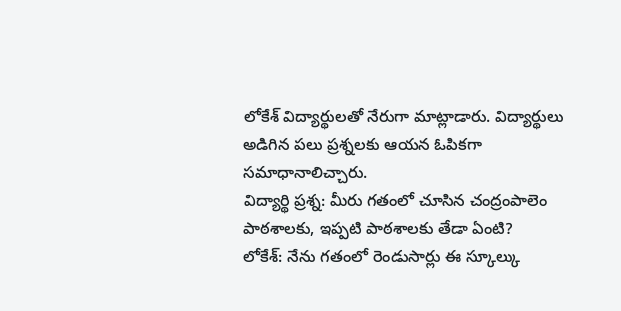లోకేశ్ విద్యార్థులతో నేరుగా మాట్లాడారు. విద్యార్థులు అడిగిన పలు ప్రశ్నలకు ఆయన ఓపికగా సమాధానాలిచ్చారు.
విద్యార్థి ప్రశ్న: మీరు గతంలో చూసిన చంద్రంపాలెం పాఠశాలకు, ఇప్పటి పాఠశాలకు తేడా ఏంటి?
లోకేశ్: నేను గతంలో రెండుసార్లు ఈ స్కూల్కు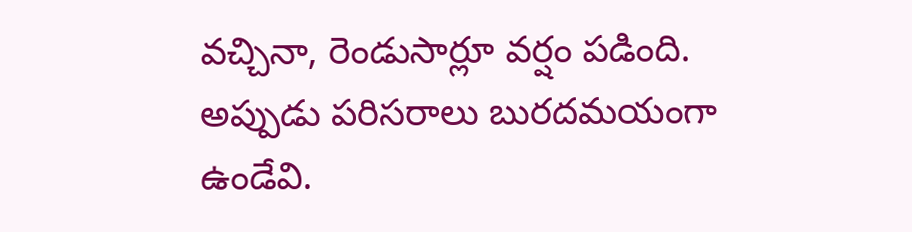వచ్చినా, రెండుసార్లూ వర్షం పడింది. అప్పుడు పరిసరాలు బురదమయంగా ఉండేవి.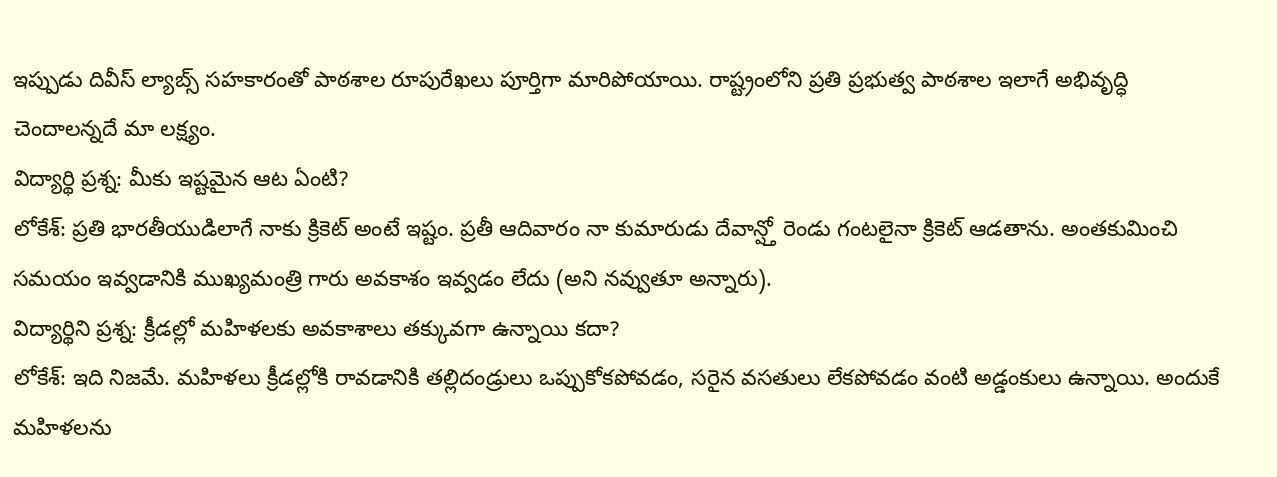ఇప్పుడు దివీస్ ల్యాబ్స్ సహకారంతో పాఠశాల రూపురేఖలు పూర్తిగా మారిపోయాయి. రాష్ట్రంలోని ప్రతి ప్రభుత్వ పాఠశాల ఇలాగే అభివృద్ధి చెందాలన్నదే మా లక్ష్యం.
విద్యార్థి ప్రశ్న: మీకు ఇష్టమైన ఆట ఏంటి?
లోకేశ్: ప్రతి భారతీయుడిలాగే నాకు క్రికెట్ అంటే ఇష్టం. ప్రతీ ఆదివారం నా కుమారుడు దేవాన్ష్తో రెండు గంటలైనా క్రికెట్ ఆడతాను. అంతకుమించి సమయం ఇవ్వడానికి ముఖ్యమంత్రి గారు అవకాశం ఇవ్వడం లేదు (అని నవ్వుతూ అన్నారు).
విద్యార్థిని ప్రశ్న: క్రీడల్లో మహిళలకు అవకాశాలు తక్కువగా ఉన్నాయి కదా?
లోకేశ్: ఇది నిజమే. మహిళలు క్రీడల్లోకి రావడానికి తల్లిదండ్రులు ఒప్పుకోకపోవడం, సరైన వసతులు లేకపోవడం వంటి అడ్డంకులు ఉన్నాయి. అందుకే మహిళలను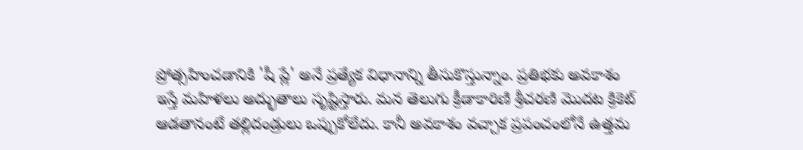ప్రోత్సహించడానికి 'షీ ప్లే' అనే ప్రత్యేక విధానాన్ని తీసుకొస్తున్నాం. ప్రతిభకు అవకాశం ఇస్తే మహిళలు అద్భుతాలు సృష్టిస్తారు. మన తెలుగు క్రీడాకారిణి శ్రీచరణి మొదట క్రికెట్ ఆడతానంటే తల్లిదండ్రులు ఒప్పుకోలేదు. కానీ అవకాశం వచ్చాక ప్రపంచంలోనే ఉత్తమ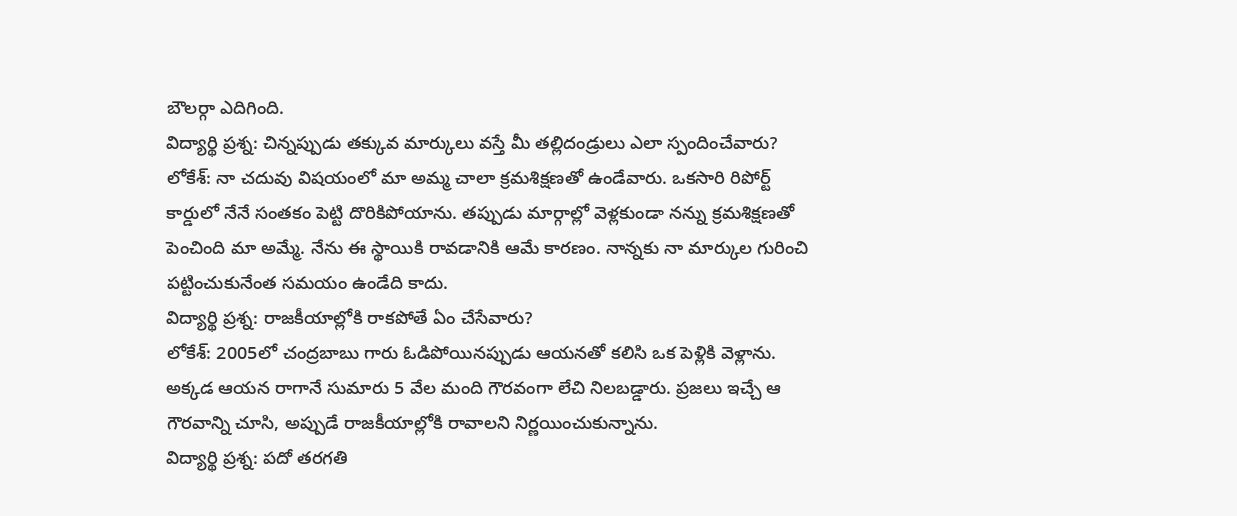బౌలర్గా ఎదిగింది.
విద్యార్థి ప్రశ్న: చిన్నప్పుడు తక్కువ మార్కులు వస్తే మీ తల్లిదండ్రులు ఎలా స్పందించేవారు?
లోకేశ్: నా చదువు విషయంలో మా అమ్మ చాలా క్రమశిక్షణతో ఉండేవారు. ఒకసారి రిపోర్ట్ కార్డులో నేనే సంతకం పెట్టి దొరికిపోయాను. తప్పుడు మార్గాల్లో వెళ్లకుండా నన్ను క్రమశిక్షణతో పెంచింది మా అమ్మే. నేను ఈ స్థాయికి రావడానికి ఆమే కారణం. నాన్నకు నా మార్కుల గురించి పట్టించుకునేంత సమయం ఉండేది కాదు.
విద్యార్థి ప్రశ్న: రాజకీయాల్లోకి రాకపోతే ఏం చేసేవారు?
లోకేశ్: 2005లో చంద్రబాబు గారు ఓడిపోయినప్పుడు ఆయనతో కలిసి ఒక పెళ్లికి వెళ్లాను. అక్కడ ఆయన రాగానే సుమారు 5 వేల మంది గౌరవంగా లేచి నిలబడ్డారు. ప్రజలు ఇచ్చే ఆ గౌరవాన్ని చూసి, అప్పుడే రాజకీయాల్లోకి రావాలని నిర్ణయించుకున్నాను.
విద్యార్థి ప్రశ్న: పదో తరగతి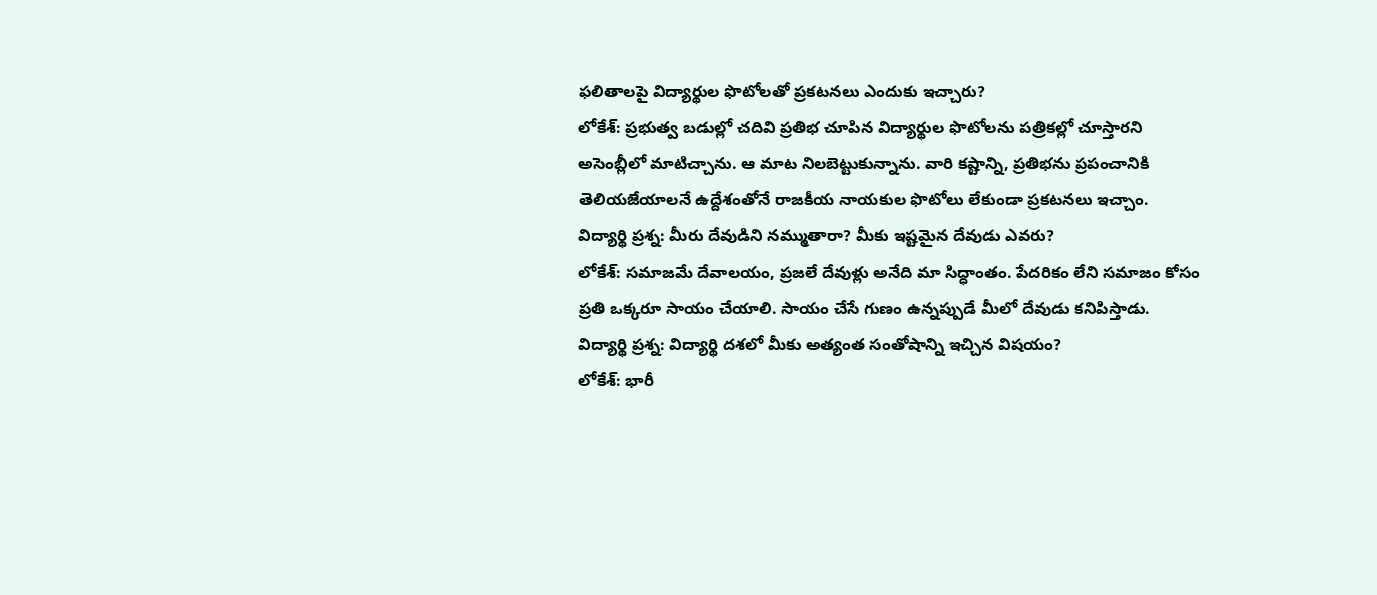ఫలితాలపై విద్యార్థుల ఫొటోలతో ప్రకటనలు ఎందుకు ఇచ్చారు?
లోకేశ్: ప్రభుత్వ బడుల్లో చదివి ప్రతిభ చూపిన విద్యార్థుల ఫొటోలను పత్రికల్లో చూస్తారని అసెంబ్లీలో మాటిచ్చాను. ఆ మాట నిలబెట్టుకున్నాను. వారి కష్టాన్ని, ప్రతిభను ప్రపంచానికి తెలియజేయాలనే ఉద్దేశంతోనే రాజకీయ నాయకుల ఫొటోలు లేకుండా ప్రకటనలు ఇచ్చాం.
విద్యార్థి ప్రశ్న: మీరు దేవుడిని నమ్ముతారా? మీకు ఇష్టమైన దేవుడు ఎవరు?
లోకేశ్: సమాజమే దేవాలయం, ప్రజలే దేవుళ్లు అనేది మా సిద్ధాంతం. పేదరికం లేని సమాజం కోసం ప్రతి ఒక్కరూ సాయం చేయాలి. సాయం చేసే గుణం ఉన్నప్పుడే మీలో దేవుడు కనిపిస్తాడు.
విద్యార్థి ప్రశ్న: విద్యార్థి దశలో మీకు అత్యంత సంతోషాన్ని ఇచ్చిన విషయం?
లోకేశ్: భారీ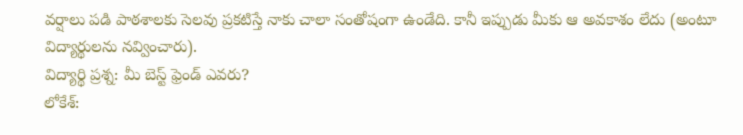వర్షాలు పడి పాఠశాలకు సెలవు ప్రకటిస్తే నాకు చాలా సంతోషంగా ఉండేది. కానీ ఇప్పుడు మీకు ఆ అవకాశం లేదు (అంటూ విద్యార్థులను నవ్వించారు).
విద్యార్థి ప్రశ్న: మీ బెస్ట్ ఫ్రెండ్ ఎవరు?
లోకేశ్: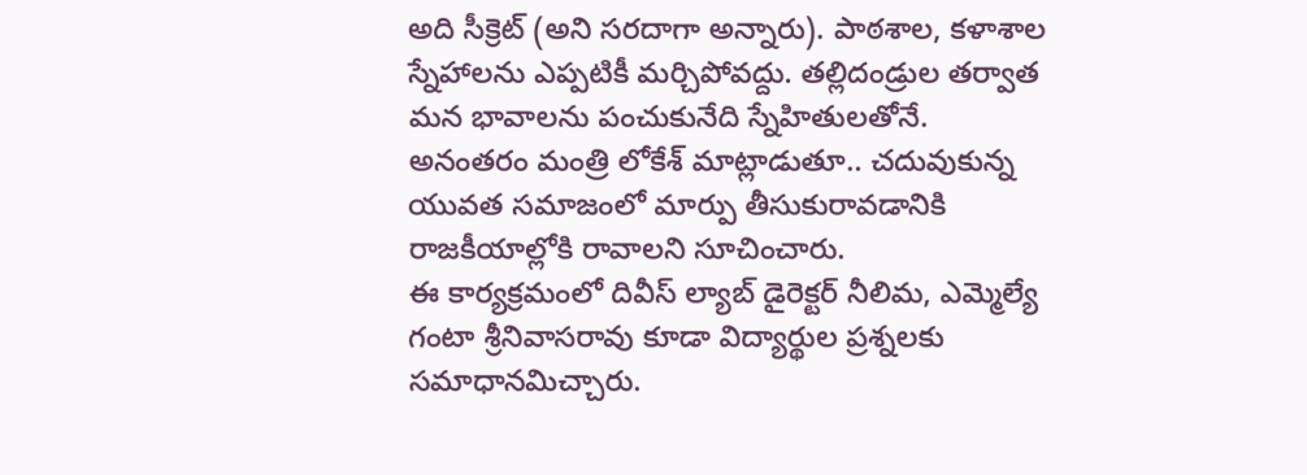అది సీక్రెట్ (అని సరదాగా అన్నారు). పాఠశాల, కళాశాల స్నేహాలను ఎప్పటికీ మర్చిపోవద్దు. తల్లిదండ్రుల తర్వాత మన భావాలను పంచుకునేది స్నేహితులతోనే.
అనంతరం మంత్రి లోకేశ్ మాట్లాడుతూ.. చదువుకున్న యువత సమాజంలో మార్పు తీసుకురావడానికి రాజకీయాల్లోకి రావాలని సూచించారు.
ఈ కార్యక్రమంలో దివీస్ ల్యాబ్ డైరెక్టర్ నీలిమ, ఎమ్మెల్యే గంటా శ్రీనివాసరావు కూడా విద్యార్థుల ప్రశ్నలకు సమాధానమిచ్చారు.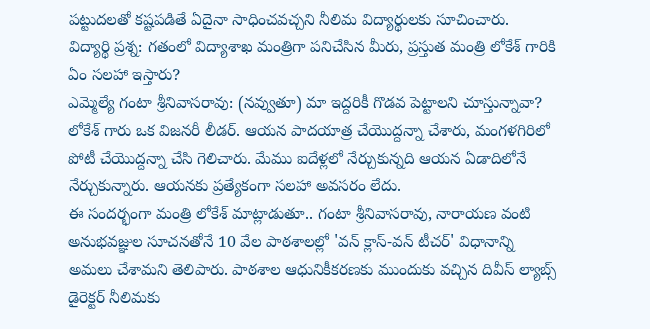పట్టుదలతో కష్టపడితే ఏదైనా సాధించవచ్చని నీలిమ విద్యార్థులకు సూచించారు.
విద్యార్థి ప్రశ్న: గతంలో విద్యాశాఖ మంత్రిగా పనిచేసిన మీరు, ప్రస్తుత మంత్రి లోకేశ్ గారికి ఏం సలహా ఇస్తారు?
ఎమ్మెల్యే గంటా శ్రీనివాసరావు: (నవ్వుతూ) మా ఇద్దరికీ గొడవ పెట్టాలని చూస్తున్నావా? లోకేశ్ గారు ఒక విజనరీ లీడర్. ఆయన పాదయాత్ర చేయొద్దన్నా చేశారు, మంగళగిరిలో పోటీ చేయొద్దన్నా చేసి గెలిచారు. మేము ఐదేళ్లలో నేర్చుకున్నది ఆయన ఏడాదిలోనే నేర్చుకున్నారు. ఆయనకు ప్రత్యేకంగా సలహా అవసరం లేదు.
ఈ సందర్భంగా మంత్రి లోకేశ్ మాట్లాడుతూ.. గంటా శ్రీనివాసరావు, నారాయణ వంటి అనుభవజ్ఞుల సూచనతోనే 10 వేల పాఠశాలల్లో 'వన్ క్లాస్-వన్ టీచర్' విధానాన్ని అమలు చేశామని తెలిపారు. పాఠశాల ఆధునికీకరణకు ముందుకు వచ్చిన దివీస్ ల్యాబ్స్ డైరెక్టర్ నీలిమకు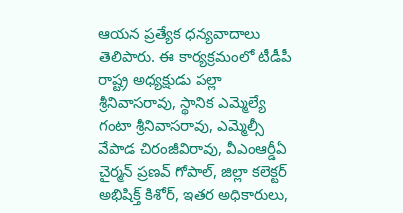ఆయన ప్రత్యేక ధన్యవాదాలు తెలిపారు. ఈ కార్యక్రమంలో టీడీపీ రాష్ట్ర అధ్యక్షుడు పల్లా శ్రీనివాసరావు, స్థానిక ఎమ్మెల్యే గంటా శ్రీనివాసరావు, ఎమ్మెల్సీ వేపాడ చిరంజీవిరావు, వీఎంఆర్డీఏ చైర్మన్ ప్రణవ్ గోపాల్, జిల్లా కలెక్టర్ అభిషిక్త్ కిశోర్, ఇతర అధికారులు,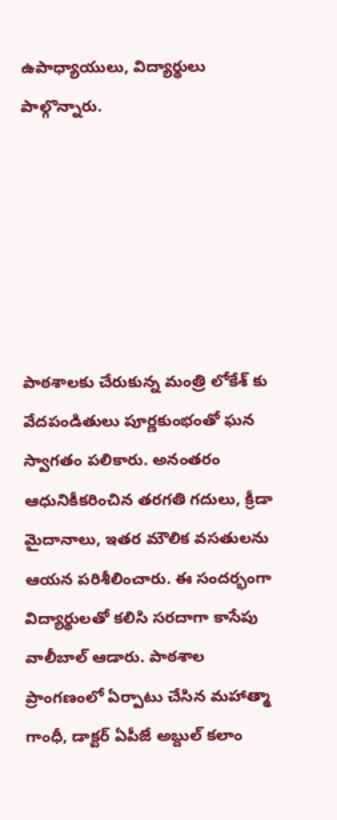ఉపాధ్యాయులు, విద్యార్థులు పాల్గొన్నారు.






పాఠశాలకు చేరుకున్న మంత్రి లోకేశ్ కు వేదపండితులు పూర్ణకుంభంతో ఘన స్వాగతం పలికారు. అనంతరం ఆధునికీకరించిన తరగతి గదులు, క్రీడా మైదానాలు, ఇతర మౌలిక వసతులను ఆయన పరిశీలించారు. ఈ సందర్భంగా విద్యార్థులతో కలిసి సరదాగా కాసేపు వాలీబాల్ ఆడారు. పాఠశాల ప్రాంగణంలో ఏర్పాటు చేసిన మహాత్మా గాంధీ, డాక్టర్ ఏపీజే అబ్దుల్ కలాం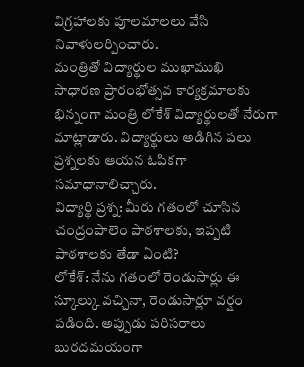విగ్రహాలకు పూలమాలలు వేసి నివాళులర్పించారు.
మంత్రితో విద్యార్థుల ముఖాముఖి
సాధారణ ప్రారంభోత్సవ కార్యక్రమాలకు భిన్నంగా మంత్రి లోకేశ్ విద్యార్థులతో నేరుగా మాట్లాడారు. విద్యార్థులు అడిగిన పలు ప్రశ్నలకు ఆయన ఓపికగా సమాధానాలిచ్చారు.
విద్యార్థి ప్రశ్న: మీరు గతంలో చూసిన చంద్రంపాలెం పాఠశాలకు, ఇప్పటి పాఠశాలకు తేడా ఏంటి?
లోకేశ్: నేను గతంలో రెండుసార్లు ఈ స్కూల్కు వచ్చినా, రెండుసార్లూ వర్షం పడింది. అప్పుడు పరిసరాలు బురదమయంగా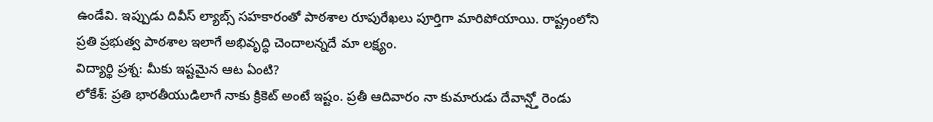ఉండేవి. ఇప్పుడు దివీస్ ల్యాబ్స్ సహకారంతో పాఠశాల రూపురేఖలు పూర్తిగా మారిపోయాయి. రాష్ట్రంలోని ప్రతి ప్రభుత్వ పాఠశాల ఇలాగే అభివృద్ధి చెందాలన్నదే మా లక్ష్యం.
విద్యార్థి ప్రశ్న: మీకు ఇష్టమైన ఆట ఏంటి?
లోకేశ్: ప్రతి భారతీయుడిలాగే నాకు క్రికెట్ అంటే ఇష్టం. ప్రతీ ఆదివారం నా కుమారుడు దేవాన్ష్తో రెండు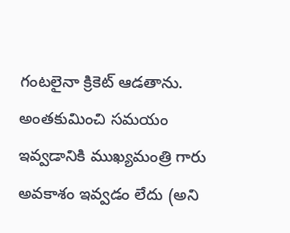గంటలైనా క్రికెట్ ఆడతాను. అంతకుమించి సమయం ఇవ్వడానికి ముఖ్యమంత్రి గారు అవకాశం ఇవ్వడం లేదు (అని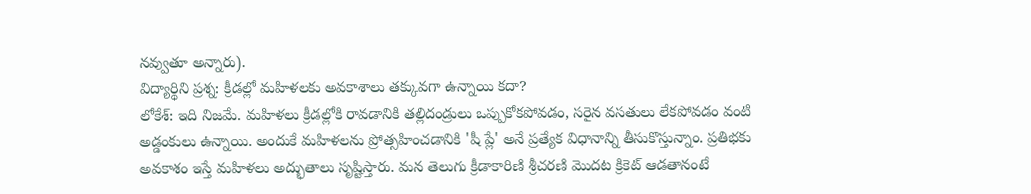నవ్వుతూ అన్నారు).
విద్యార్థిని ప్రశ్న: క్రీడల్లో మహిళలకు అవకాశాలు తక్కువగా ఉన్నాయి కదా?
లోకేశ్: ఇది నిజమే. మహిళలు క్రీడల్లోకి రావడానికి తల్లిదండ్రులు ఒప్పుకోకపోవడం, సరైన వసతులు లేకపోవడం వంటి అడ్డంకులు ఉన్నాయి. అందుకే మహిళలను ప్రోత్సహించడానికి 'షీ ప్లే' అనే ప్రత్యేక విధానాన్ని తీసుకొస్తున్నాం. ప్రతిభకు అవకాశం ఇస్తే మహిళలు అద్భుతాలు సృష్టిస్తారు. మన తెలుగు క్రీడాకారిణి శ్రీచరణి మొదట క్రికెట్ ఆడతానంటే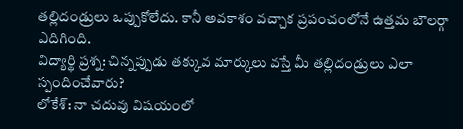తల్లిదండ్రులు ఒప్పుకోలేదు. కానీ అవకాశం వచ్చాక ప్రపంచంలోనే ఉత్తమ బౌలర్గా ఎదిగింది.
విద్యార్థి ప్రశ్న: చిన్నప్పుడు తక్కువ మార్కులు వస్తే మీ తల్లిదండ్రులు ఎలా స్పందించేవారు?
లోకేశ్: నా చదువు విషయంలో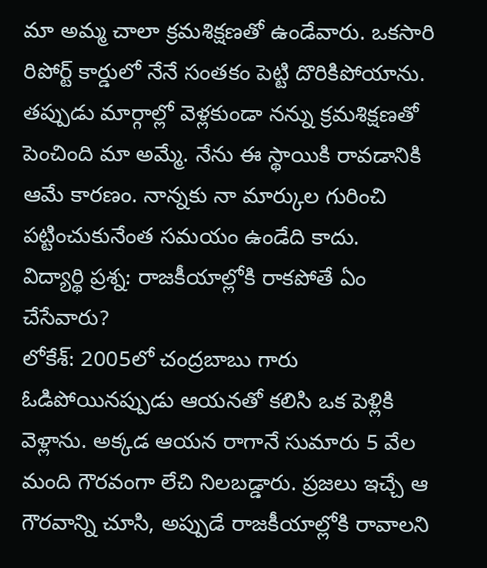మా అమ్మ చాలా క్రమశిక్షణతో ఉండేవారు. ఒకసారి రిపోర్ట్ కార్డులో నేనే సంతకం పెట్టి దొరికిపోయాను. తప్పుడు మార్గాల్లో వెళ్లకుండా నన్ను క్రమశిక్షణతో పెంచింది మా అమ్మే. నేను ఈ స్థాయికి రావడానికి ఆమే కారణం. నాన్నకు నా మార్కుల గురించి పట్టించుకునేంత సమయం ఉండేది కాదు.
విద్యార్థి ప్రశ్న: రాజకీయాల్లోకి రాకపోతే ఏం చేసేవారు?
లోకేశ్: 2005లో చంద్రబాబు గారు ఓడిపోయినప్పుడు ఆయనతో కలిసి ఒక పెళ్లికి వెళ్లాను. అక్కడ ఆయన రాగానే సుమారు 5 వేల మంది గౌరవంగా లేచి నిలబడ్డారు. ప్రజలు ఇచ్చే ఆ గౌరవాన్ని చూసి, అప్పుడే రాజకీయాల్లోకి రావాలని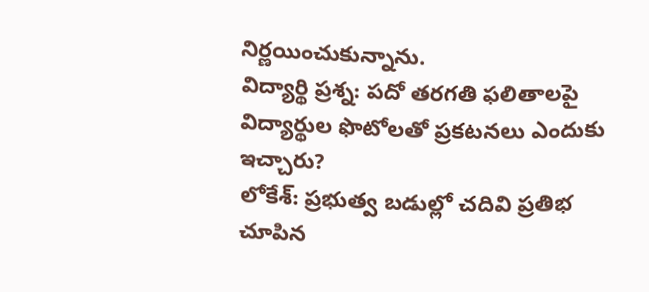నిర్ణయించుకున్నాను.
విద్యార్థి ప్రశ్న: పదో తరగతి ఫలితాలపై విద్యార్థుల ఫొటోలతో ప్రకటనలు ఎందుకు ఇచ్చారు?
లోకేశ్: ప్రభుత్వ బడుల్లో చదివి ప్రతిభ చూపిన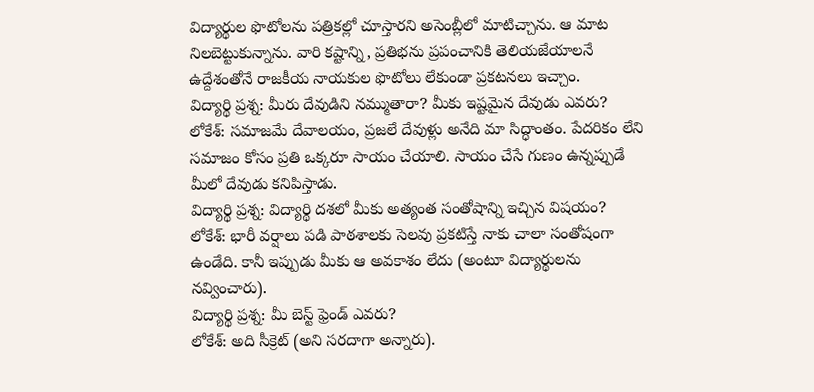విద్యార్థుల ఫొటోలను పత్రికల్లో చూస్తారని అసెంబ్లీలో మాటిచ్చాను. ఆ మాట నిలబెట్టుకున్నాను. వారి కష్టాన్ని, ప్రతిభను ప్రపంచానికి తెలియజేయాలనే ఉద్దేశంతోనే రాజకీయ నాయకుల ఫొటోలు లేకుండా ప్రకటనలు ఇచ్చాం.
విద్యార్థి ప్రశ్న: మీరు దేవుడిని నమ్ముతారా? మీకు ఇష్టమైన దేవుడు ఎవరు?
లోకేశ్: సమాజమే దేవాలయం, ప్రజలే దేవుళ్లు అనేది మా సిద్ధాంతం. పేదరికం లేని సమాజం కోసం ప్రతి ఒక్కరూ సాయం చేయాలి. సాయం చేసే గుణం ఉన్నప్పుడే మీలో దేవుడు కనిపిస్తాడు.
విద్యార్థి ప్రశ్న: విద్యార్థి దశలో మీకు అత్యంత సంతోషాన్ని ఇచ్చిన విషయం?
లోకేశ్: భారీ వర్షాలు పడి పాఠశాలకు సెలవు ప్రకటిస్తే నాకు చాలా సంతోషంగా ఉండేది. కానీ ఇప్పుడు మీకు ఆ అవకాశం లేదు (అంటూ విద్యార్థులను నవ్వించారు).
విద్యార్థి ప్రశ్న: మీ బెస్ట్ ఫ్రెండ్ ఎవరు?
లోకేశ్: అది సీక్రెట్ (అని సరదాగా అన్నారు).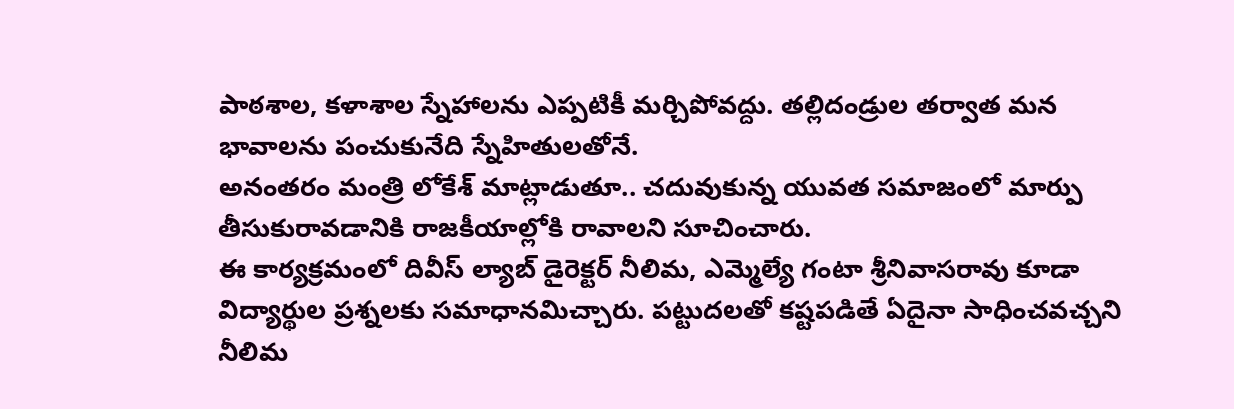పాఠశాల, కళాశాల స్నేహాలను ఎప్పటికీ మర్చిపోవద్దు. తల్లిదండ్రుల తర్వాత మన భావాలను పంచుకునేది స్నేహితులతోనే.
అనంతరం మంత్రి లోకేశ్ మాట్లాడుతూ.. చదువుకున్న యువత సమాజంలో మార్పు తీసుకురావడానికి రాజకీయాల్లోకి రావాలని సూచించారు.
ఈ కార్యక్రమంలో దివీస్ ల్యాబ్ డైరెక్టర్ నీలిమ, ఎమ్మెల్యే గంటా శ్రీనివాసరావు కూడా విద్యార్థుల ప్రశ్నలకు సమాధానమిచ్చారు. పట్టుదలతో కష్టపడితే ఏదైనా సాధించవచ్చని నీలిమ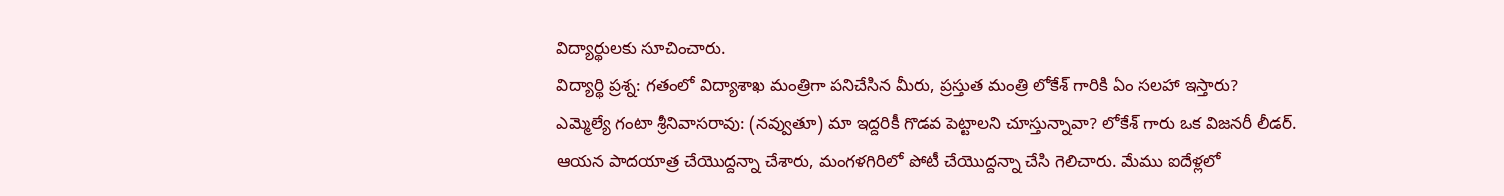విద్యార్థులకు సూచించారు.
విద్యార్థి ప్రశ్న: గతంలో విద్యాశాఖ మంత్రిగా పనిచేసిన మీరు, ప్రస్తుత మంత్రి లోకేశ్ గారికి ఏం సలహా ఇస్తారు?
ఎమ్మెల్యే గంటా శ్రీనివాసరావు: (నవ్వుతూ) మా ఇద్దరికీ గొడవ పెట్టాలని చూస్తున్నావా? లోకేశ్ గారు ఒక విజనరీ లీడర్. ఆయన పాదయాత్ర చేయొద్దన్నా చేశారు, మంగళగిరిలో పోటీ చేయొద్దన్నా చేసి గెలిచారు. మేము ఐదేళ్లలో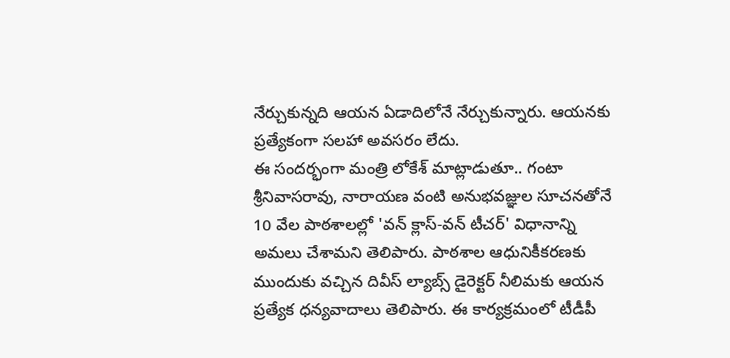నేర్చుకున్నది ఆయన ఏడాదిలోనే నేర్చుకున్నారు. ఆయనకు ప్రత్యేకంగా సలహా అవసరం లేదు.
ఈ సందర్భంగా మంత్రి లోకేశ్ మాట్లాడుతూ.. గంటా శ్రీనివాసరావు, నారాయణ వంటి అనుభవజ్ఞుల సూచనతోనే 10 వేల పాఠశాలల్లో 'వన్ క్లాస్-వన్ టీచర్' విధానాన్ని అమలు చేశామని తెలిపారు. పాఠశాల ఆధునికీకరణకు ముందుకు వచ్చిన దివీస్ ల్యాబ్స్ డైరెక్టర్ నీలిమకు ఆయన ప్రత్యేక ధన్యవాదాలు తెలిపారు. ఈ కార్యక్రమంలో టీడీపీ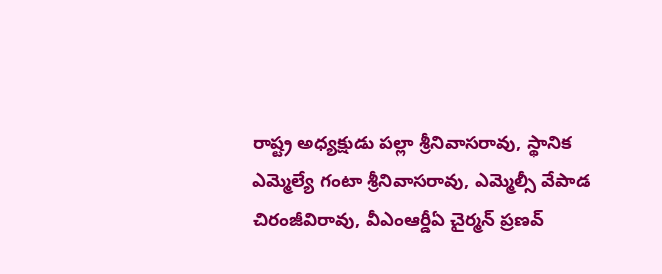రాష్ట్ర అధ్యక్షుడు పల్లా శ్రీనివాసరావు, స్థానిక ఎమ్మెల్యే గంటా శ్రీనివాసరావు, ఎమ్మెల్సీ వేపాడ చిరంజీవిరావు, వీఎంఆర్డీఏ చైర్మన్ ప్రణవ్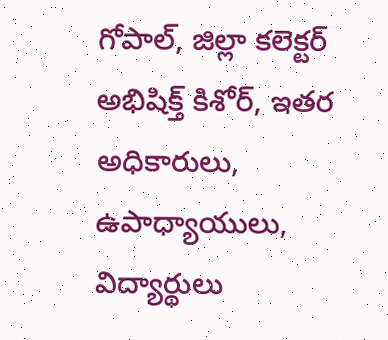గోపాల్, జిల్లా కలెక్టర్ అభిషిక్త్ కిశోర్, ఇతర అధికారులు, ఉపాధ్యాయులు, విద్యార్థులు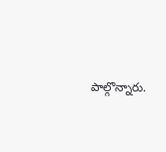పాల్గొన్నారు.